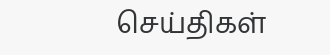செய்திகள்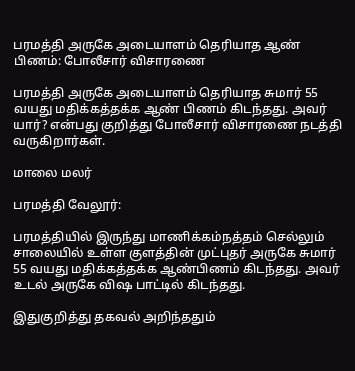பரமத்தி அருகே அடையாளம் தெரியாத ஆண் பிணம்: போலீசார் விசாரணை

பரமத்தி அருகே அடையாளம் தெரியாத சுமார் 55 வயது மதிக்கத்தக்க ஆண் பிணம் கிடந்தது. அவர் யார்? என்பது குறித்து போலீசார் விசாரணை நடத்தி வருகிறார்கள்.

மாலை மலர்

பரமத்தி வேலூர்:

பரமத்தியில் இருந்து மாணிக்கம்நத்தம் செல்லும் சாலையில் உள்ள குளத்தின் முட்புதர் அருகே சுமார் 55 வயது மதிக்கத்தக்க ஆண்பிணம் கிடந்தது. அவர் உடல் அருகே வி‌ஷ பாட்டில் கிடந்தது.

இதுகுறித்து தகவல் அறிந்ததும்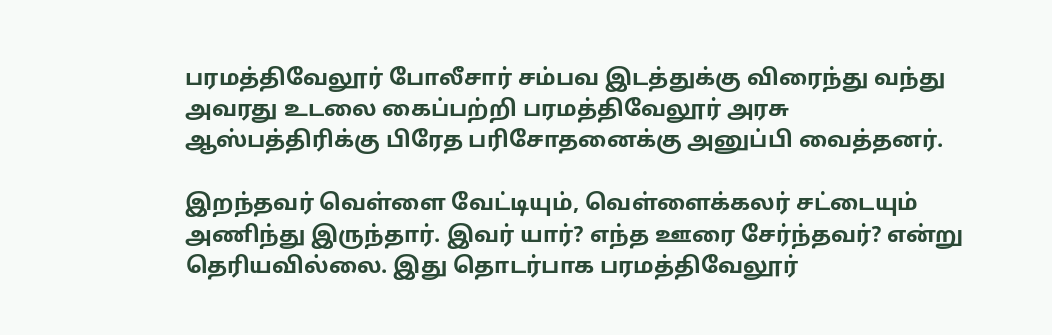பரமத்திவேலூர் போலீசார் சம்பவ இடத்துக்கு விரைந்து வந்து அவரது உடலை கைப்பற்றி பரமத்திவேலூர் அரசு ஆஸ்பத்திரிக்கு பிரேத பரிசோதனைக்கு அனுப்பி வைத்தனர்.

இறந்தவர் வெள்ளை வேட்டியும், வெள்ளைக்கலர் சட்டையும் அணிந்து இருந்தார். இவர் யார்? எந்த ஊரை சேர்ந்தவர்? என்று தெரியவில்லை. இது தொடர்பாக பரமத்திவேலூர்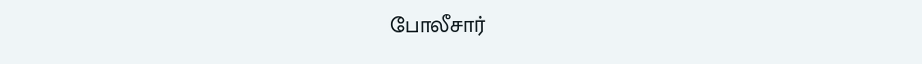போலீசார்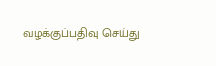வழக்குப்பதிவு செய்து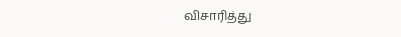விசாரித்து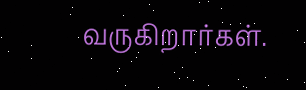வருகிறார்கள்.